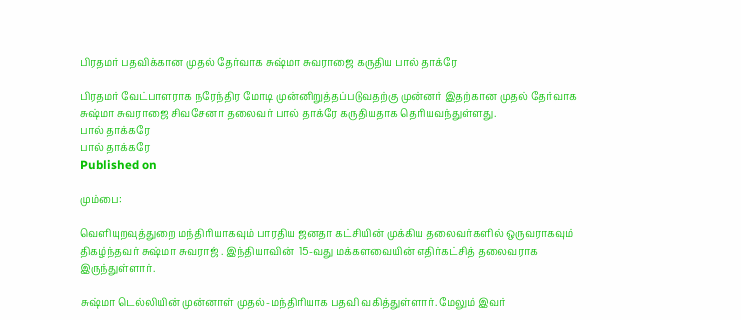பிரதமர் பதவிக்கான முதல் தேர்வாக சுஷ்மா சுவராஜை கருதிய பால் தாக்ரே

பிரதமர் வேட்பாளராக நரேந்திர மோடி முன்னிறுத்தப்படுவதற்கு முன்னர் இதற்கான முதல் தேர்வாக சுஷ்மா சுவராஜை சிவசேனா தலைவர் பால் தாக்ரே கருதியதாக தெரியவந்துள்ளது.
பால் தாக்கரே
பால் தாக்கரே
Published on

மும்பை:

வெளியுறவுத்துறை மந்திரியாகவும் பாரதிய ஜனதா கட்சியின் முக்கிய தலைவர்களில் ஒருவராகவும் திகழ்ந்தவர் சுஷ்மா சுவராஜ் . இந்தியாவின்  15-வது மக்களவையின் எதிர்கட்சித் தலைவராக இருந்துள்ளார்.

சுஷ்மா டெல்லியின் முன்னாள் முதல்-மந்திரியாக பதவி வகித்துள்ளார். மேலும் இவர்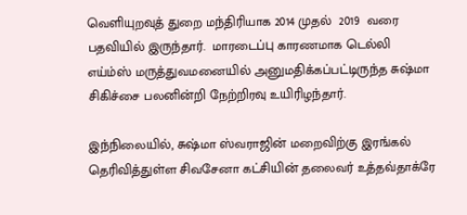வெளியுறவுத் துறை மந்திரியாக 2014 முதல்  2019  வரை பதவியில் இருந்தார்.  மாரடைப்பு காரணமாக டெல்லி எய்ம்ஸ் மருத்துவமனையில் அனுமதிக்கப்பட்டிருந்த சுஷ்மா சிகிச்சை பலனின்றி நேற்றிரவு உயிரிழந்தார்.

இந்நிலையில், சுஷ்மா ஸ்வராஜின் மறைவிற்கு இரங்கல் தெரிவித்துள்ள சிவசேனா கட்சியின் தலைவர் உத்தவ்தாக்ரே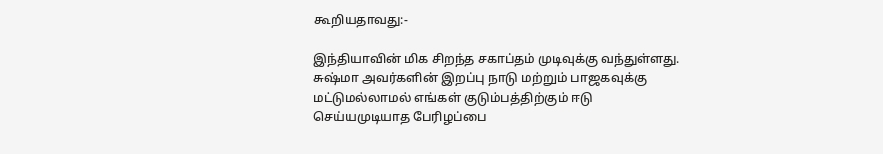கூறியதாவது:-

இந்தியாவின் மிக சிறந்த சகாப்தம் முடிவுக்கு வந்துள்ளது. சுஷ்மா அவர்களின் இறப்பு நாடு மற்றும் பாஜகவுக்கு மட்டுமல்லாமல் எங்கள் குடும்பத்திற்கும் ஈடு செய்யமுடியாத பேரிழப்பை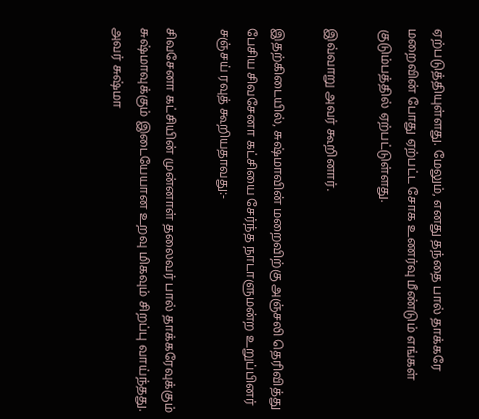ஏற்படுத்தியுள்ளது. மேலும், எனது தந்தை பால் தாக்கரே மறைவின் போது ஏற்பட்ட சோக உணர்வு மீண்டும் எங்கள் குடும்பத்தில் ஏற்பட்டுள்ளது.

இவ்வாறு அவர் கூறினார்.

இதற்கிடையில், சுஷ்மாவின் மறைவிற்கு அஞ்சலி தெரிவித்து பேசிய சிவசேனா கட்சியை சேர்ந்த நாடாளுமன்ற உறுப்பினர் சஞ்சய் ரவுத் கூறியதாவது:-

சிவசேனா கட்சியின் முன்னாள் தலைவர் பால் தாக்கரேவுக்கும் சுஷ்மாவுக்கும் இடையேயான உறவு மிகவும் சிறப்பு வாய்ந்தது. அவர் சுஷ்மா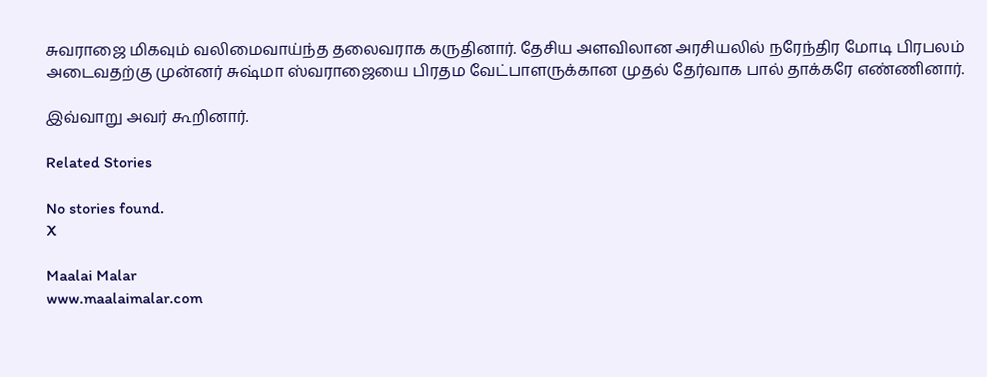சுவராஜை மிகவும் வலிமைவாய்ந்த தலைவராக கருதினார். தேசிய அளவிலான அரசியலில் நரேந்திர மோடி பிரபலம் அடைவதற்கு முன்னர் சுஷ்மா ஸ்வராஜையை பிரதம வேட்பாளருக்கான முதல் தேர்வாக பால் தாக்கரே எண்ணினார்.

இவ்வாறு அவர் கூறினார்.

Related Stories

No stories found.
X

Maalai Malar
www.maalaimalar.com